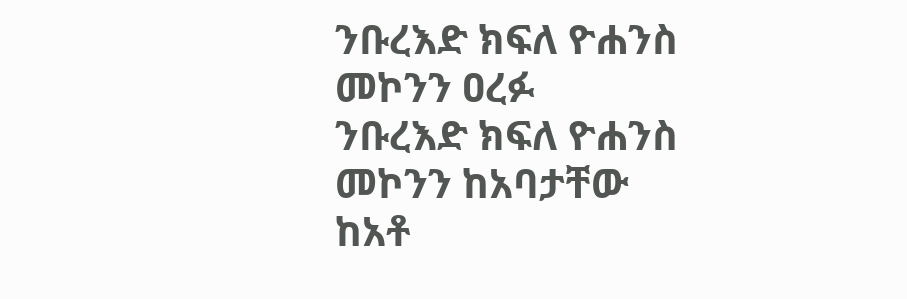ንቡረእድ ክፍለ ዮሐንስ መኮንን ዐረፉ
ንቡረእድ ክፍለ ዮሐንስ መኮንን ከአባታቸው ከአቶ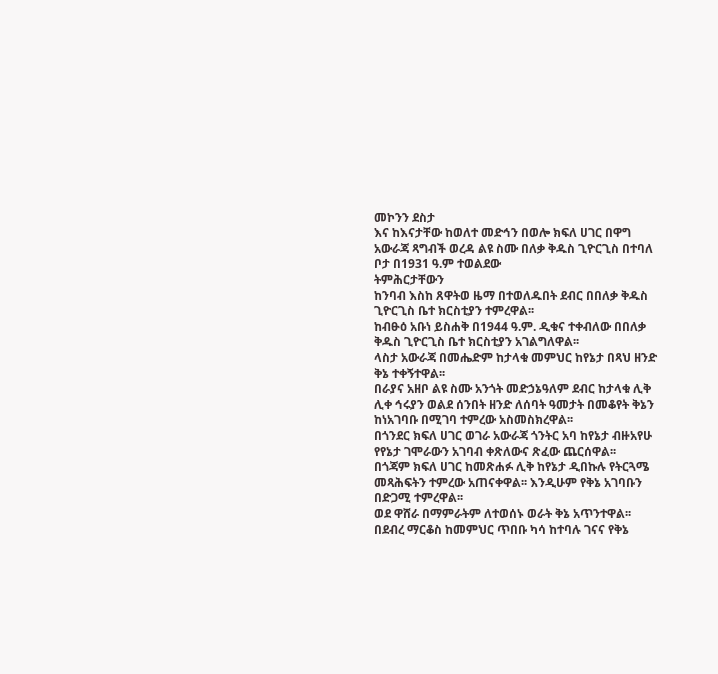መኮንን ደስታ
እና ከእናታቸው ከወለተ መድኅን በወሎ ክፍለ ሀገር በዋግ
አውራጃ ጻግብች ወረዳ ልዩ ስሙ በለቃ ቅዱስ ጊዮርጊስ በተባለ
ቦታ በ1931 ዓ.ም ተወልደው
ትምሕርታቸውን
ከንባብ እስከ ጸዋትወ ዜማ በተወለዱበት ደብር በበለቃ ቅዱስ
ጊዮርጊስ ቤተ ክርስቲያን ተምረዋል፡፡
ከብፁዕ አቡነ ይስሐቅ በ1944 ዓ.ም. ዲቁና ተቀብለው በበለቃ
ቅዱስ ጊዮርጊስ ቤተ ክርስቲያን አገልግለዋል፡፡
ላስታ አውራጃ በመሔድም ከታላቁ መምህር ከየኔታ በጻህ ዘንድ
ቅኔ ተቀኝተዋል፡፡
በራያና አዘቦ ልዩ ስሙ አንጎት መድኃኔዓለም ደብር ከታላቁ ሊቅ
ሊቀ ኅሩያን ወልደ ሰንበት ዘንድ ለሰባት ዓመታት በመቆየት ቅኔን
ከነአገባቡ በሚገባ ተምረው አስመስክረዋል፡፡
በጎንደር ክፍለ ሀገር ወገራ አውራጃ ጎንትር አባ ከየኔታ ብዙአየሁ
የየኔታ ገሞራውን አገባብ ቀጽለውና ጽፈው ጨርሰዋል፡፡
በጎጃም ክፍለ ሀገር ከመጽሐፉ ሊቅ ከየኔታ ዲበኩሉ የትርጓሜ
መጻሕፍትን ተምረው አጠናቀዋል፡፡ እንዲሁም የቅኔ አገባቡን
በድጋሚ ተምረዋል፡፡
ወደ ዋሸራ በማምራትም ለተወሰኑ ወራት ቅኔ አጥንተዋል፡፡
በደብረ ማርቆስ ከመምህር ጥበቡ ካሳ ከተባሉ ገናና የቅኔ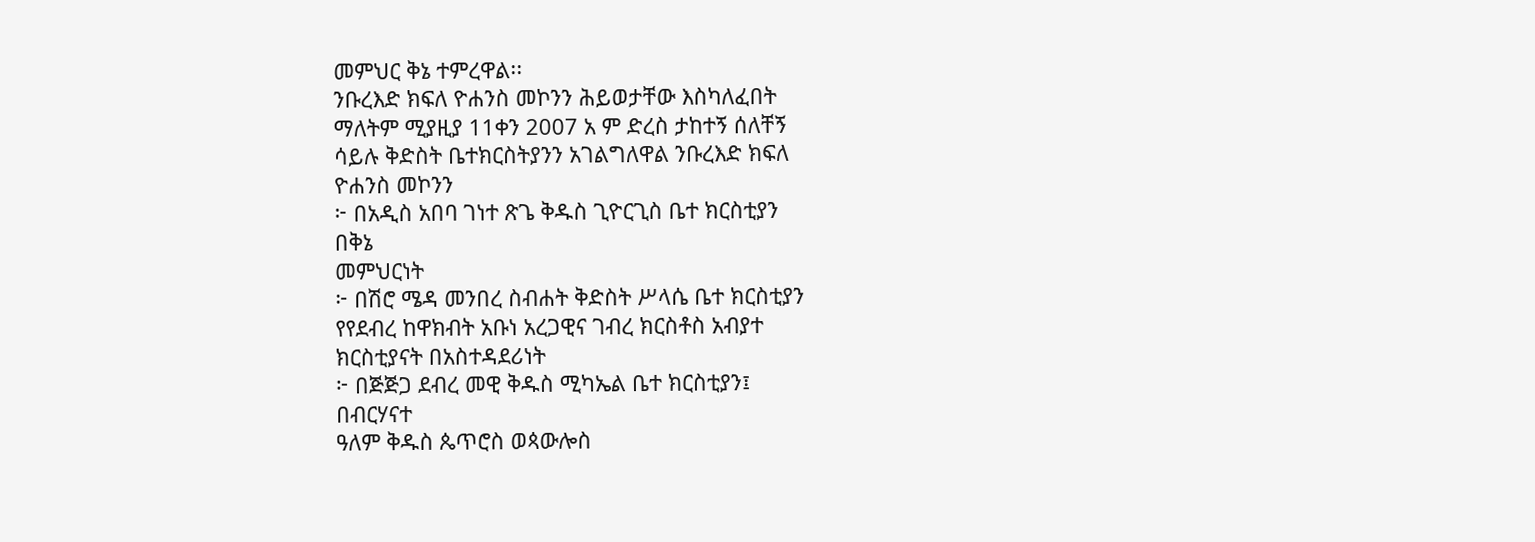መምህር ቅኔ ተምረዋል፡፡
ንቡረእድ ክፍለ ዮሐንስ መኮንን ሕይወታቸው እስካለፈበት
ማለትም ሚያዚያ 11ቀን 2007 አ ም ድረስ ታከተኝ ሰለቸኝ
ሳይሉ ቅድስት ቤተክርስትያንን አገልግለዋል ንቡረእድ ክፍለ
ዮሐንስ መኮንን
፦ በአዲስ አበባ ገነተ ጽጌ ቅዱስ ጊዮርጊስ ቤተ ክርስቲያን
በቅኔ
መምህርነት
፦ በሽሮ ሜዳ መንበረ ስብሐት ቅድስት ሥላሴ ቤተ ክርስቲያን
የየደብረ ከዋክብት አቡነ አረጋዊና ገብረ ክርስቶስ አብያተ
ክርስቲያናት በአስተዳደሪነት
፦ በጅጅጋ ደብረ መዊ ቅዱስ ሚካኤል ቤተ ክርስቲያን፤
በብርሃናተ
ዓለም ቅዱስ ጴጥሮስ ወጳውሎስ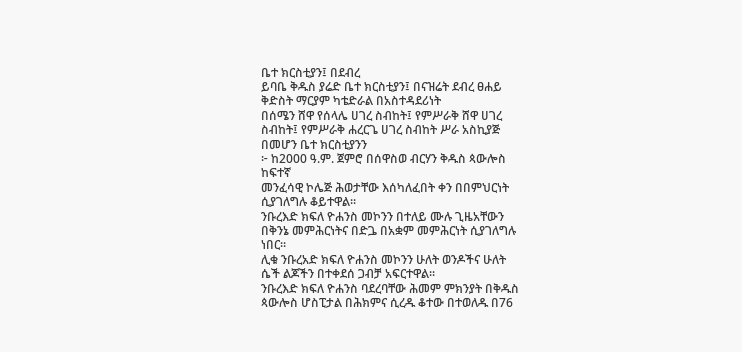ቤተ ክርስቲያን፤ በደብረ
ይባቤ ቅዱስ ያሬድ ቤተ ክርስቲያን፤ በናዝሬት ደብረ ፀሐይ
ቅድስት ማርያም ካቴድራል በአስተዳደሪነት
በሰሜን ሸዋ የሰላሌ ሀገረ ስብከት፤ የምሥራቅ ሸዋ ሀገረ
ስብከት፤ የምሥራቅ ሐረርጌ ሀገረ ስብከት ሥራ አስኪያጅ
በመሆን ቤተ ክርስቲያንን
፦ ከ2000 ዓ.ም. ጀምሮ በሰዋስወ ብርሃን ቅዱስ ጳውሎስ
ከፍተኛ
መንፈሳዊ ኮሌጅ ሕወታቸው እሰካለፈበት ቀን በበምህርነት
ሲያገለግሉ ቆይተዋል፡፡
ንቡረእድ ክፍለ ዮሐንስ መኮንን በተለይ ሙሉ ጊዜአቸውን
በቅንኔ መምሕርነትና በድጔ በአቋም መምሕርነት ሲያገለግሉ
ነበር።
ሊቁ ንቡረአድ ክፍለ ዮሐንስ መኮንን ሁለት ወንዶችና ሁለት
ሴች ልጆችን በተቀደሰ ጋብቻ አፍርተዋል፡፡
ንቡረእድ ክፍለ ዮሐንስ ባደረባቸው ሕመም ምክንያት በቅዱስ
ጳውሎስ ሆስፒታል በሕክምና ሲረዱ ቆተው በተወለዱ በ76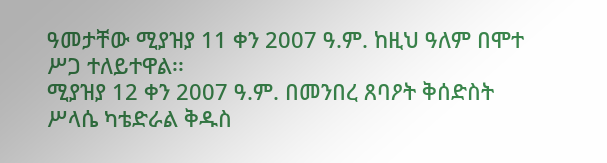ዓመታቸው ሚያዝያ 11 ቀን 2007 ዓ.ም. ከዚህ ዓለም በሞተ
ሥጋ ተለይተዋል፡፡
ሚያዝያ 12 ቀን 2007 ዓ.ም. በመንበረ ጸባዖት ቅሰድስት
ሥላሴ ካቴድራል ቅዱስ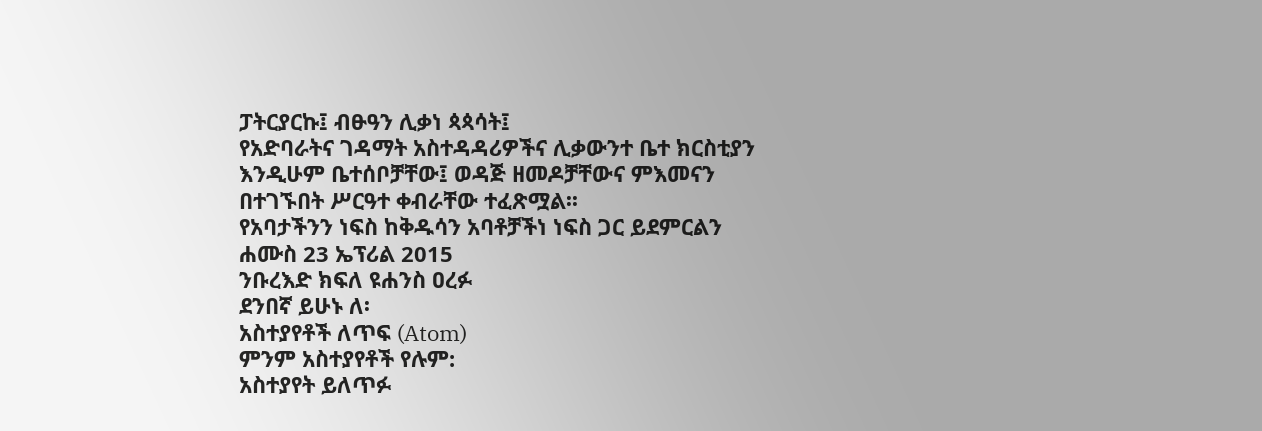ፓትርያርኩ፤ ብፁዓን ሊቃነ ጳጳሳት፤
የአድባራትና ገዳማት አስተዳዳሪዎችና ሊቃውንተ ቤተ ክርስቲያን
እንዲሁም ቤተሰቦቻቸው፤ ወዳጅ ዘመዶቻቸውና ምእመናን
በተገኙበት ሥርዓተ ቀብራቸው ተፈጽሟል፡፡
የአባታችንን ነፍስ ከቅዱሳን አባቶቻችነ ነፍስ ጋር ይደምርልን
ሐሙስ 23 ኤፕሪል 2015
ንቡረእድ ክፍለ ዩሐንስ ዐረፉ
ደንበኛ ይሁኑ ለ፡
አስተያየቶች ለጥፍ (Atom)
ምንም አስተያየቶች የሉም:
አስተያየት ይለጥፉ